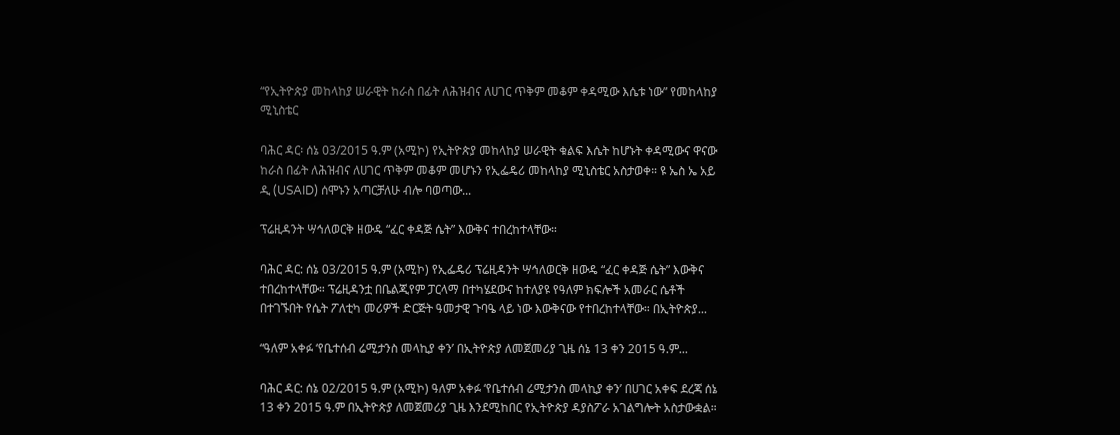“የኢትዮጵያ መከላከያ ሠራዊት ከራስ በፊት ለሕዝብና ለሀገር ጥቅም መቆም ቀዳሚው እሴቱ ነው” የመከላከያ ሚኒስቴር

ባሕር ዳር፡ ሰኔ 03/2015 ዓ.ም (አሚኮ) የኢትዮጵያ መከላከያ ሠራዊት ቁልፍ እሴት ከሆኑት ቀዳሚውና ዋናው ከራስ በፊት ለሕዝብና ለሀገር ጥቅም መቆም መሆኑን የኢፌዴሪ መከላከያ ሚኒስቴር አስታወቀ። ዩ ኤስ ኤ አይ ዲ (USAID) ሰሞኑን አጣርቻለሁ ብሎ ባወጣው...

ፕሬዚዳንት ሣኅለወርቅ ዘውዴ “ፈር ቀዳጅ ሴት” እውቅና ተበረከተላቸው።

ባሕር ዳር: ሰኔ 03/2015 ዓ.ም (አሚኮ) የኢፌዴሪ ፕሬዚዳንት ሣኅለወርቅ ዘውዴ “ፈር ቀዳጅ ሴት” እውቅና ተበረከተላቸው። ፕሬዚዳንቷ በቤልጂየም ፓርላማ በተካሄደውና ከተለያዩ የዓለም ክፍሎች አመራር ሴቶች በተገኙበት የሴት ፖለቲካ መሪዎች ድርጅት ዓመታዊ ጉባዔ ላይ ነው እውቅናው የተበረከተላቸው። በኢትዮጵያ...

“ዓለም አቀፉ ‘የቤተሰብ ሬሚታንስ መላኪያ ቀን’ በኢትዮጵያ ለመጀመሪያ ጊዜ ሰኔ 13 ቀን 2015 ዓ.ም...

ባሕር ዳር: ሰኔ 02/2015 ዓ.ም (አሚኮ) ዓለም አቀፉ ‘የቤተሰብ ሬሚታንስ መላኪያ ቀን’ በሀገር አቀፍ ደረጃ ሰኔ 13 ቀን 2015 ዓ.ም በኢትዮጵያ ለመጀመሪያ ጊዜ እንደሚከበር የኢትዮጵያ ዳያስፖራ አገልግሎት አስታውቋል።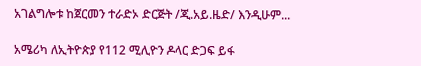አገልግሎቱ ከጀርመን ተራድኦ ድርጅት /ጂ.አይ.ዜድ/ እንዲሁም...

አሜሪካ ለኢትዮጵያ የ112 ሚሊዮን ዶላር ድጋፍ ይፋ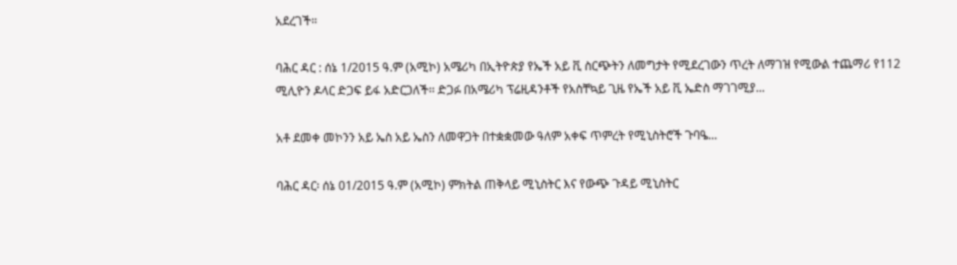አደረገች።

ባሕር ዳር : ሰኔ 1/2015 ዓ.ም (አሚኮ) አሜሪካ በኢትዮጵያ የኤች አይ ቪ ስርጭትን ለመግታት የሚደረገውን ጥረት ለማገዝ የሚውል ተጨማሪ የ112 ሚሊዮን ዶላር ድጋፍ ይፋ አድርጋለች፡፡ ድጋፉ በአሜሪካ ፕሬዚዳንቶች የአስቸኳይ ጊዜ የኤች አይ ቪ ኤድስ ማገገሚያ...

አቶ ደመቀ መኮንን አይ ኤስ አይ ኤስን ለመዋጋት በተቋቋመው ዓለም አቀፍ ጥምረት የሚኒስትሮች ጉባዔ...

ባሕር ዳር፡ ሰኔ 01/2015 ዓ.ም (አሚኮ) ምክትል ጠቅላይ ሚኒስትር እና የውጭ ጉዳይ ሚኒስትር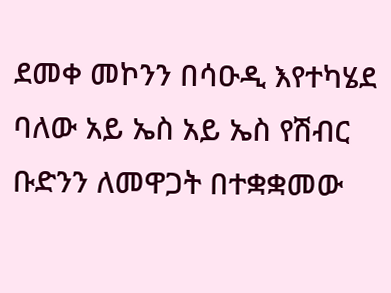ደመቀ መኮንን በሳዑዲ እየተካሄደ ባለው አይ ኤስ አይ ኤስ የሽብር ቡድንን ለመዋጋት በተቋቋመው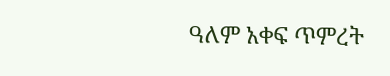ዓለም አቀፍ ጥምረት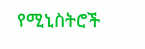የሚኒስትሮች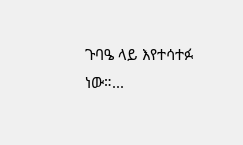ጉባዔ ላይ እየተሳተፉ ነው።...